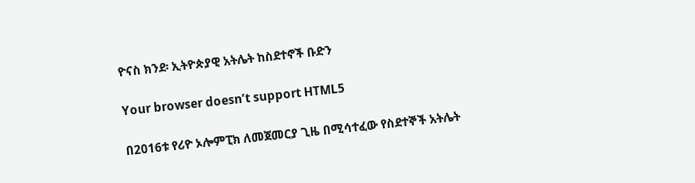ዮናስ ክንደ፡ ኢትዮጵያዊ አትሌት ከስደተኖች ቡድን

Your browser doesn’t support HTML5

በ2016ቱ የሪዮ ኦሎምፒክ ለመጀመርያ ጊዜ በሚሳተፈው የስደተኞች አትሌት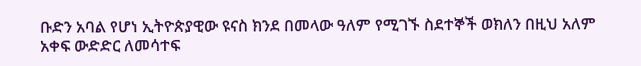ቡድን አባል የሆነ ኢትዮጵያዊው ዩናስ ክንደ በመላው ዓለም የሚገኙ ስደተኞች ወክለን በዚህ አለም አቀፍ ውድድር ለመሳተፍ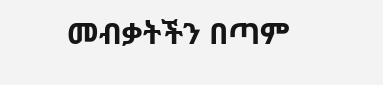መብቃትችን በጣም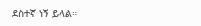ደስተኛ ነኝ ይላል።